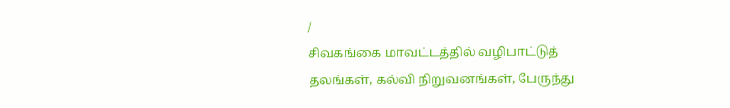/
சிவகங்கை மாவட்டத்தில் வழிபாட்டுத் தலங்கள், கல்வி நிறுவனங்கள், பேருந்து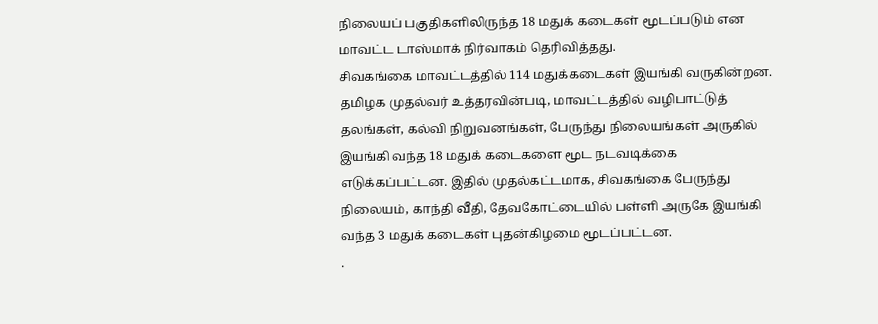நிலையப் பகுதிகளிலிருந்த 18 மதுக் கடைகள் மூடப்படும் என மாவட்ட டாஸ்மாக் நிர்வாகம் தெரிவித்தது.
சிவகங்கை மாவட்டத்தில் 114 மதுக்கடைகள் இயங்கி வருகின்றன. தமிழக முதல்வர் உத்தரவின்படி, மாவட்டத்தில் வழிபாட்டுத் தலங்கள், கல்வி நிறுவனங்கள், பேருந்து நிலையங்கள் அருகில் இயங்கி வந்த 18 மதுக் கடைகளை மூட நடவடிக்கை எடுக்கப்பட்டன. இதில் முதல்கட்டமாக, சிவகங்கை பேருந்து நிலையம், காந்தி வீதி, தேவகோட்டையில் பள்ளி அருகே இயங்கி வந்த 3 மதுக் கடைகள் புதன்கிழமை மூடப்பட்டன.
.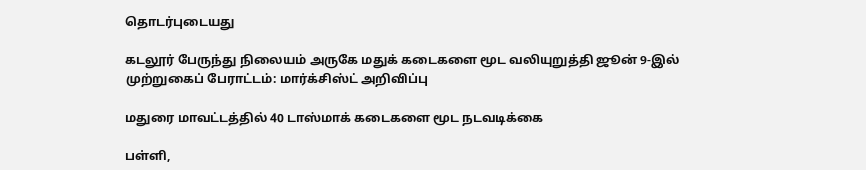தொடர்புடையது

கடலூர் பேருந்து நிலையம் அருகே மதுக் கடைகளை மூட வலியுறுத்தி ஜூன் 9-இல் முற்றுகைப் பேராட்டம்: மார்க்சிஸ்ட் அறிவிப்பு

மதுரை மாவட்டத்தில் 40 டாஸ்மாக் கடைகளை மூட நடவடிக்கை

பள்ளி,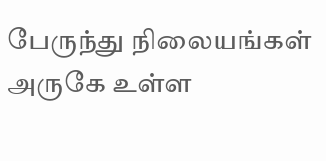பேருந்து நிலையங்கள் அருகே உள்ள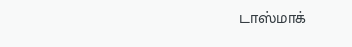டாஸ்மாக்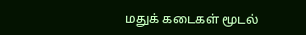மதுக் கடைகள் மூடல்